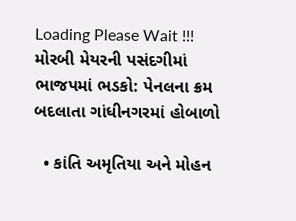Loading Please Wait !!!
મોરબી મેયરની પસંદગીમાં ભાજપમાં ભડકો: પેનલના ક્રમ બદલાતા ગાંધીનગરમાં હોબાળો

  • કાંતિ અમૃતિયા અને મોહન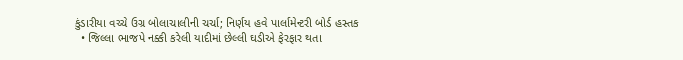કુંડારીયા વચ્ચે ઉગ્ર બોલાચાલીની ચર્ચા; નિર્ણય હવે પાર્લામેન્ટરી બોર્ડ હસ્તક
  • જિલ્લા ભાજપે નક્કી કરેલી યાદીમાં છેલ્લી ઘડીએ ફેરફાર થતા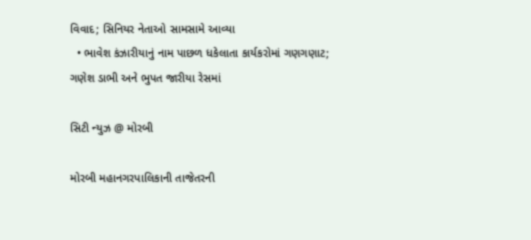વિવાદ; સિનિયર નેતાઓ સામસામે આવ્યા
  • ભાવેશ કંઝારીયાનું નામ પાછળ ધકેલાતા કાર્યકરોમાં ગણગણાટ; ગણેશ ડાભી અને ભુપત જારીયા રેસમાં

સિટી ન્યુઝ @ મોરબી

મોરબી મહાનગરપાલિકાની તાજેતરની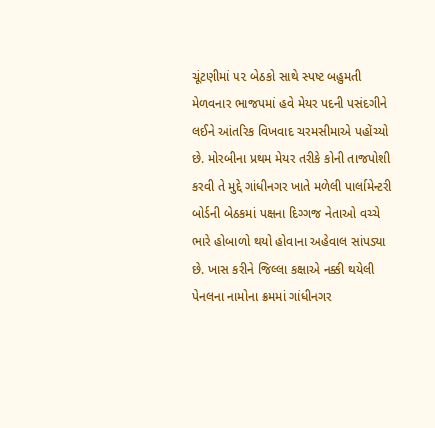ચૂંટણીમાં ૫૨ બેઠકો સાથે સ્પષ્ટ બહુમતી મેળવનાર ભાજપમાં હવે મેયર પદની પસંદગીને લઈને આંતરિક વિખવાદ ચરમસીમાએ પહોંચ્યો છે. મોરબીના પ્રથમ મેયર તરીકે કોની તાજપોશી કરવી તે મુદ્દે ગાંધીનગર ખાતે મળેલી પાર્લામેન્ટરી બોર્ડની બેઠકમાં પક્ષના દિગ્ગજ નેતાઓ વચ્ચે ભારે હોબાળો થયો હોવાના અહેવાલ સાંપડ્યા છે. ખાસ કરીને જિલ્લા કક્ષાએ નક્કી થયેલી પેનલના નામોના ક્રમમાં ગાંધીનગર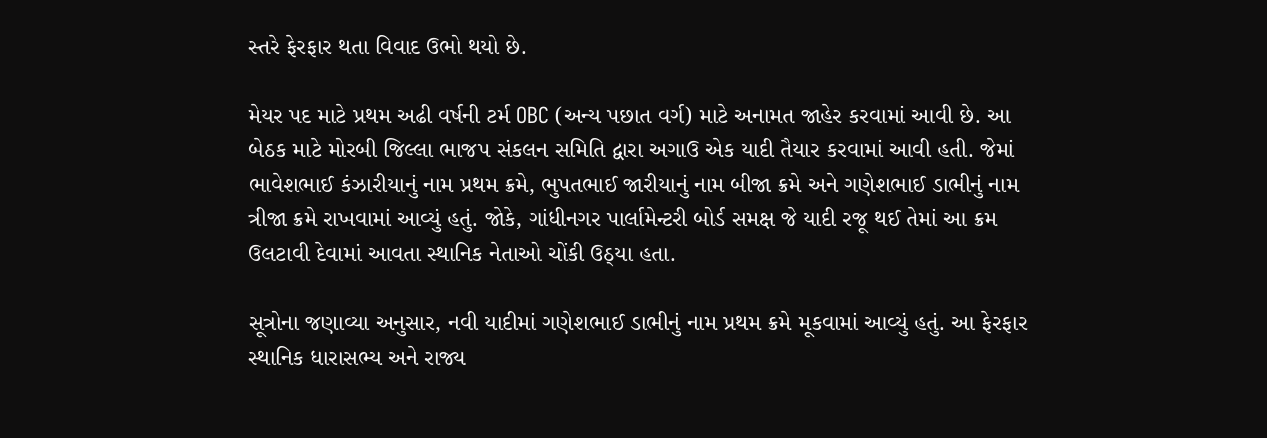સ્તરે ફેરફાર થતા વિવાદ ઉભો થયો છે.

મેયર પદ માટે પ્રથમ અઢી વર્ષની ટર્મ OBC (અન્ય પછાત વર્ગ) માટે અનામત જાહેર કરવામાં આવી છે. આ બેઠક માટે મોરબી જિલ્લા ભાજપ સંકલન સમિતિ દ્વારા અગાઉ એક યાદી તૈયાર કરવામાં આવી હતી. જેમાં ભાવેશભાઈ કંઝારીયાનું નામ પ્રથમ ક્રમે, ભુપતભાઈ જારીયાનું નામ બીજા ક્રમે અને ગણેશભાઈ ડાભીનું નામ ત્રીજા ક્રમે રાખવામાં આવ્યું હતું. જોકે, ગાંધીનગર પાર્લામેન્ટરી બોર્ડ સમક્ષ જે યાદી રજૂ થઈ તેમાં આ ક્રમ ઉલટાવી દેવામાં આવતા સ્થાનિક નેતાઓ ચોંકી ઉઠ્યા હતા.

સૂત્રોના જણાવ્યા અનુસાર, નવી યાદીમાં ગણેશભાઈ ડાભીનું નામ પ્રથમ ક્રમે મૂકવામાં આવ્યું હતું. આ ફેરફાર સ્થાનિક ધારાસભ્ય અને રાજ્ય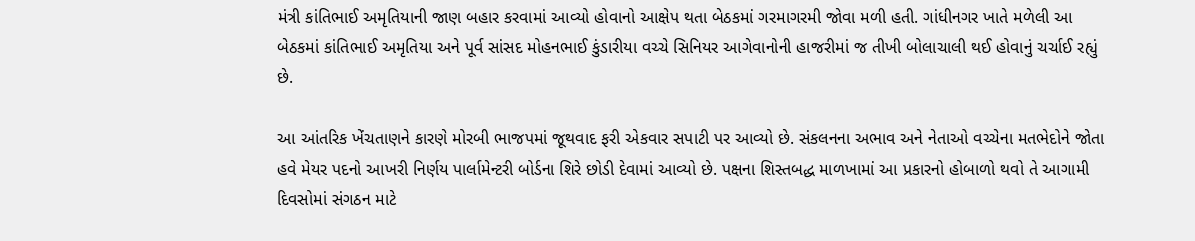મંત્રી કાંતિભાઈ અમૃતિયાની જાણ બહાર કરવામાં આવ્યો હોવાનો આક્ષેપ થતા બેઠકમાં ગરમાગરમી જોવા મળી હતી. ગાંધીનગર ખાતે મળેલી આ બેઠકમાં કાંતિભાઈ અમૃતિયા અને પૂર્વ સાંસદ મોહનભાઈ કુંડારીયા વચ્ચે સિનિયર આગેવાનોની હાજરીમાં જ તીખી બોલાચાલી થઈ હોવાનું ચર્ચાઈ રહ્યું છે.

આ આંતરિક ખેંચતાણને કારણે મોરબી ભાજપમાં જૂથવાદ ફરી એકવાર સપાટી પર આવ્યો છે. સંકલનના અભાવ અને નેતાઓ વચ્ચેના મતભેદોને જોતા હવે મેયર પદનો આખરી નિર્ણય પાર્લામેન્ટરી બોર્ડના શિરે છોડી દેવામાં આવ્યો છે. પક્ષના શિસ્તબદ્ધ માળખામાં આ પ્રકારનો હોબાળો થવો તે આગામી દિવસોમાં સંગઠન માટે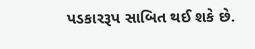પડકારરૂપ સાબિત થઈ શકે છે.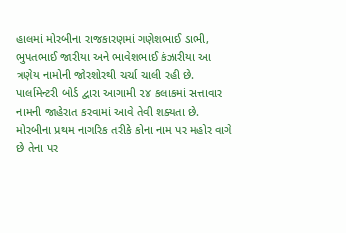હાલમાં મોરબીના રાજકારણમાં ગણેશભાઈ ડાભી, ભુપતભાઈ જારીયા અને ભાવેશભાઈ કંઝારીયા આ ત્રણેય નામોની જોરશોરથી ચર્ચા ચાલી રહી છે. પાર્લામેન્ટરી બોર્ડ દ્વારા આગામી ૨૪ કલાકમાં સત્તાવાર નામની જાહેરાત કરવામાં આવે તેવી શક્યતા છે. મોરબીના પ્રથમ નાગરિક તરીકે કોના નામ પર મહોર વાગે છે તેના પર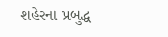શહેરના પ્રબુદ્ધ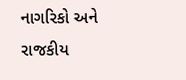નાગરિકો અને રાજકીય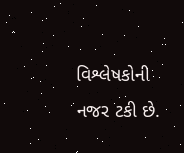વિશ્લેષકોની નજર ટકી છે.